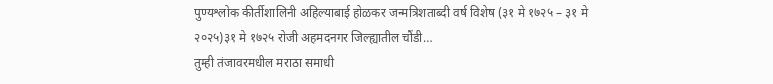पुण्यश्लोक कीर्तीशालिनी अहिल्याबाई होळकर जन्मत्रिशताब्दी वर्ष विशेष (३१ मे १७२५ – ३१ मे २०२५)३१ मे १७२५ रोजी अहमदनगर जिल्ह्यातील चौंडी…
तुम्ही तंजावरमधील मराठा समाधी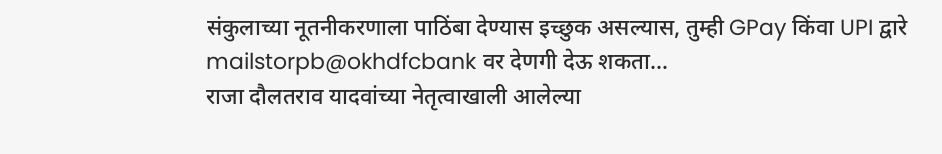संकुलाच्या नूतनीकरणाला पाठिंबा देण्यास इच्छुक असल्यास, तुम्ही GPay किंवा UPI द्वारे mailstorpb@okhdfcbank वर देणगी देऊ शकता…
राजा दौलतराव यादवांच्या नेतृत्वाखाली आलेल्या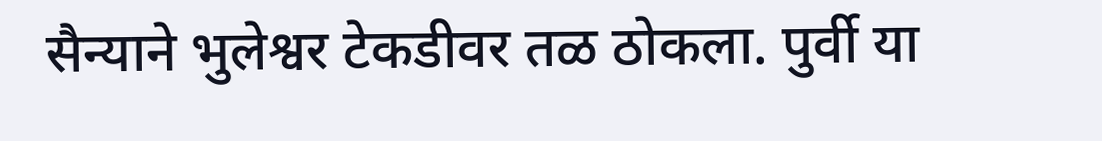सैन्याने भुलेश्वर टेकडीवर तळ ठोकला. पुर्वी या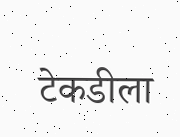टेकडीला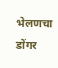भेलणचा डोंगर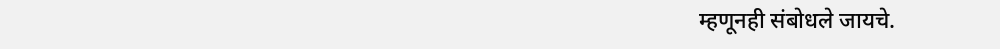म्हणूनही संबोधले जायचे.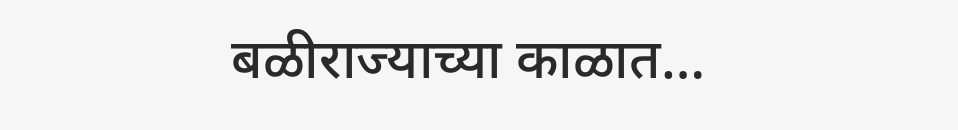बळीराज्याच्या काळात…